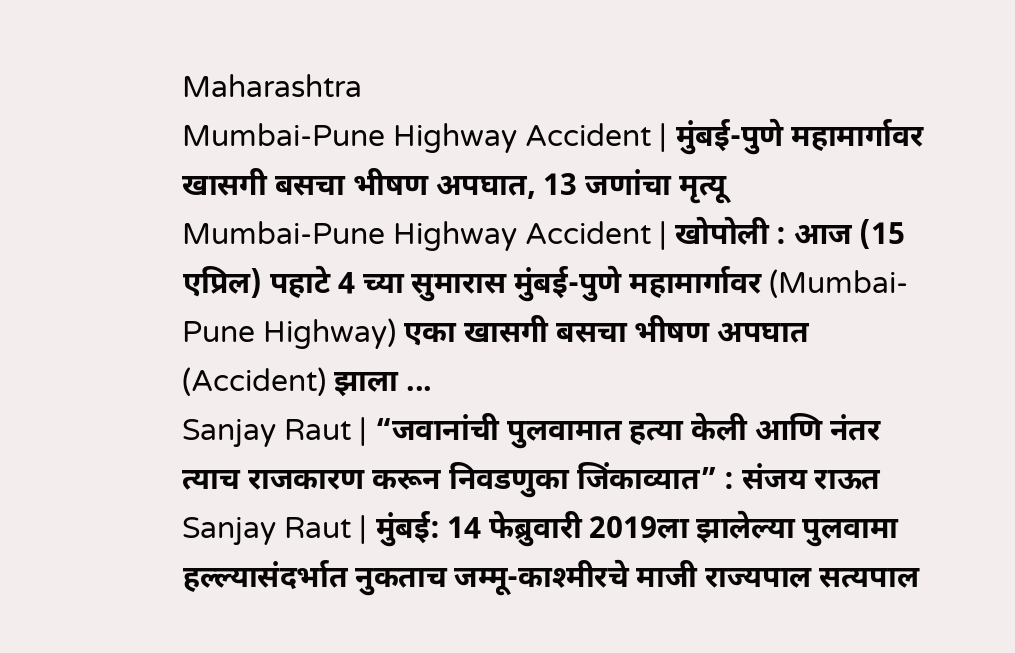Maharashtra
Mumbai-Pune Highway Accident | मुंबई-पुणे महामार्गावर खासगी बसचा भीषण अपघात, 13 जणांचा मृत्यू
Mumbai-Pune Highway Accident | खोपोली : आज (15 एप्रिल) पहाटे 4 च्या सुमारास मुंबई-पुणे महामार्गावर (Mumbai-Pune Highway) एका खासगी बसचा भीषण अपघात (Accident) झाला ...
Sanjay Raut | “जवानांची पुलवामात हत्या केली आणि नंतर त्याच राजकारण करून निवडणुका जिंकाव्यात” : संजय राऊत
Sanjay Raut | मुंबई: 14 फेब्रुवारी 2019ला झालेल्या पुलवामा हल्ल्यासंदर्भात नुकताच जम्मू-काश्मीरचे माजी राज्यपाल सत्यपाल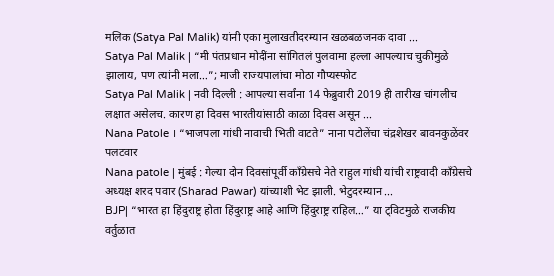मलिक (Satya Pal Malik) यांनी एका मुलाखतीदरम्यान खळबळजनक दावा ...
Satya Pal Malik | “मी पंतप्रधान मोदींना सांगितलं पुलवामा हल्ला आपल्याच चुकीमुळे झालाय, पण त्यांनी मला…”; माजी राज्यपालांचा मोठा गौप्यस्फोट
Satya Pal Malik | नवी दिल्ली : आपल्या सर्वांना 14 फेब्रुवारी 2019 ही तारीख चांगलीच लक्षात असेलच. कारण हा दिवस भारतीयांसाठी काळा दिवस असून ...
Nana Patole । “भाजपला गांधी नावाची भिती वाटते” नाना पटोलेंचा चंद्रशेखर बावनकुळेंवर पलटवार
Nana patole | मुंबई : गेल्या दोन दिवसांपूर्वी काँग्रेसचे नेते राहुल गांधी यांची राष्ट्रवादी काँग्रेसचे अध्यक्ष शरद पवार (Sharad Pawar) यांच्याशी भेट झाली. भेटुदरम्यान ...
BJP| “भारत हा हिंदुराष्ट्र होता हिंदुराष्ट्र आहे आणि हिंदुराष्ट्र राहिल…” या ट्विटमुळे राजकीय वर्तुळात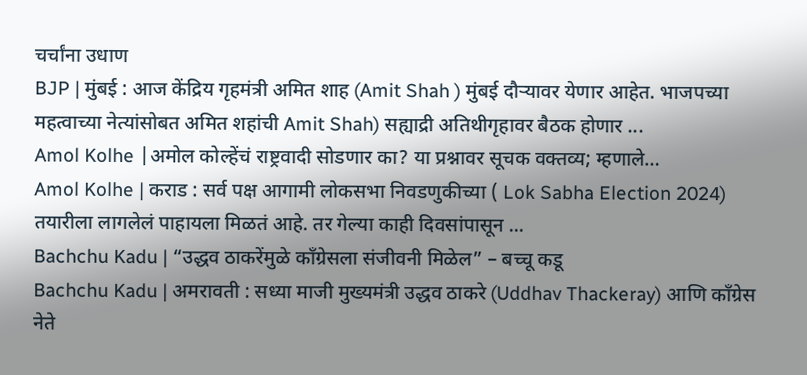चर्चांना उधाण
BJP | मुंबई : आज केंद्रिय गृहमंत्री अमित शाह (Amit Shah ) मुंबई दौऱ्यावर येणार आहेत. भाजपच्या महत्वाच्या नेत्यांसोबत अमित शहांची Amit Shah) सह्याद्री अतिथीगृहावर बैठक होणार ...
Amol Kolhe |अमोल कोल्हेंचं राष्ट्रवादी सोडणार का? या प्रश्नावर सूचक वक्तव्य; म्हणाले…
Amol Kolhe | कराड : सर्व पक्ष आगामी लोकसभा निवडणुकीच्या ( Lok Sabha Election 2024) तयारीला लागलेलं पाहायला मिळतं आहे. तर गेल्या काही दिवसांपासून ...
Bachchu Kadu | “उद्धव ठाकरेंमुळे काँग्रेसला संजीवनी मिळेल” – बच्चू कडू
Bachchu Kadu | अमरावती : सध्या माजी मुख्यमंत्री उद्धव ठाकरे (Uddhav Thackeray) आणि काँग्रेस नेते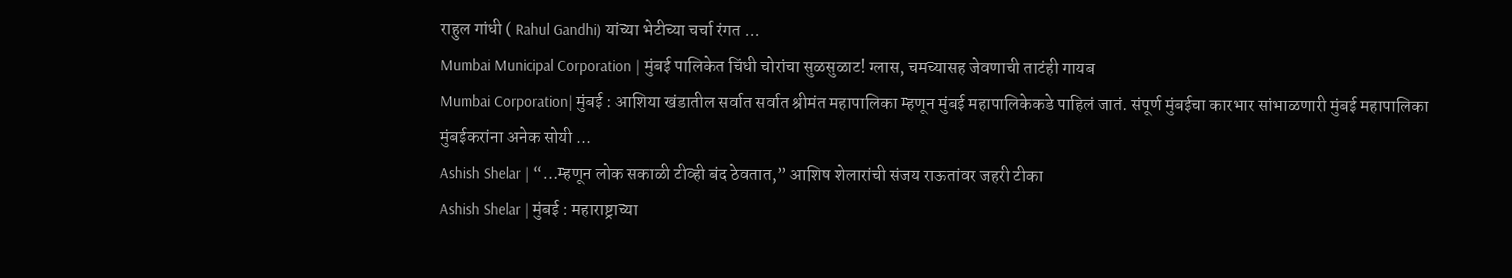राहुल गांधी ( Rahul Gandhi) यांच्या भेटीच्या चर्चा रंगत ...
Mumbai Municipal Corporation | मुंबई पालिकेत चिंधी चोरांचा सुळसुळाट! ग्लास, चमच्यासह जेवणाची ताटंही गायब
Mumbai Corporation| मुंबई : आशिया खंडातील सर्वात सर्वात श्रीमंत महापालिका म्हणून मुंबई महापालिकेकडे पाहिलं जातं. संपूर्ण मुंबईचा कारभार सांभाळणारी मुंबई महापालिका मुंबईकरांना अनेक सोयी ...
Ashish Shelar | “…म्हणून लोक सकाळी टीव्ही बंद ठेवतात,” आशिष शेलारांची संजय राऊतांवर जहरी टीका
Ashish Shelar | मुंबई : महाराष्ट्राच्या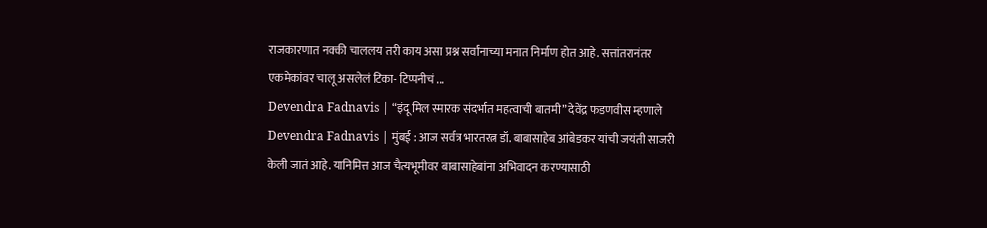राजकारणात नक्की चाललय तरी काय असा प्रश्न सर्वांनाच्या मनात निर्माण होत आहे. सत्तांतरानंतर एकमेकांवर चालू असलेलं टिका- टिप्पनीचं ...
Devendra Fadnavis | “इंदू मिल स्मारक संदर्भात महत्वाची बातमी” देवेंद्र फडणवीस म्हणाले
Devendra Fadnavis | मुंबई : आज सर्वत्र भारतरत्न डॉ. बाबासाहेब आंबेडकर यांची जयंती साजरी केली जातं आहे. यानिमित्त आज चैत्यभूमीवर बाबासाहेबांना अभिवादन करण्यासाठी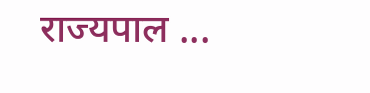राज्यपाल ...